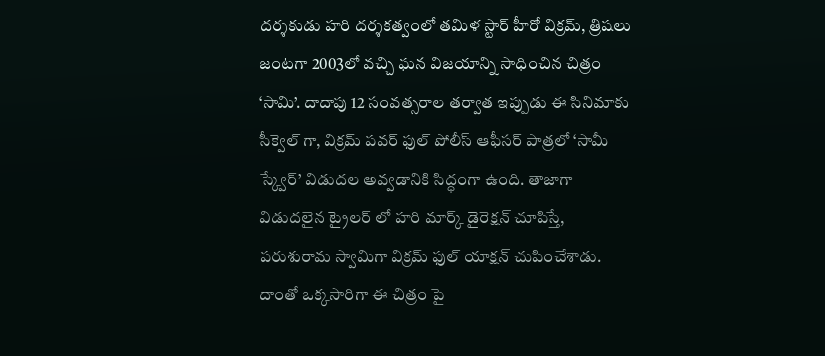దర్శకుడు హరి దర్శకత్వంలో తమిళ స్టార్ హీరో విక్రమ్, త్రిషలు జంటగా 2003లో వచ్చి ఘన విజయాన్ని సాధించిన చిత్రం ‘సామి’. దాదాపు 12 సంవత్సరాల తర్వాత ఇప్పుడు ఈ సినిమాకు సీక్వెల్ గా, విక్రమ్ పవర్ ఫుల్ పోలీస్ ఆఫీసర్ పాత్రలో ‘సామీ స్క్వేర్’ విడుదల అవ్వడానికి సిద్ధంగా ఉంది. తాజాగా విడుదలైన ట్రైలర్ లో హరి మార్క్ డైరెక్షన్ చూపిస్తే, పరుశురామ స్వామిగా విక్రమ్ ఫుల్ యాక్షన్ చుపించేశాడు. దాంతో ఒక్కసారిగా ఈ చిత్రం పై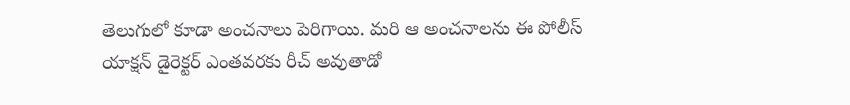తెలుగులో కూడా అంచనాలు పెరిగాయి. మరి ఆ అంచనాలను ఈ పోలీస్ యాక్షన్ డైరెక్టర్ ఎంతవరకు రీచ్ అవుతాడో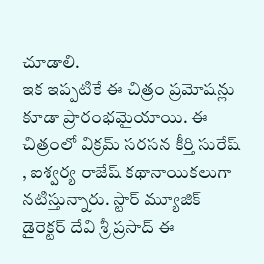చూడాలి.
ఇక ఇప్పటికే ఈ చిత్రం ప్రమోషన్లు కూడా ప్రారంభమైయాయి. ఈ చిత్రంలో విక్రమ్ సరసన కీర్తి సురేష్ , ఐశ్వర్య రాజేష్ కథానాయికలుగా నటిస్తున్నారు. స్టార్ మ్యూజిక్ డైరెక్టర్ దేవి శ్రీ ప్రసాద్ ఈ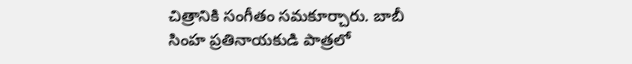చిత్రానికి సంగీతం సమకూర్చారు. బాబీ సింహ ప్రతినాయకుడి పాత్రలో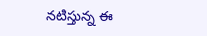నటిస్తున్న ఈ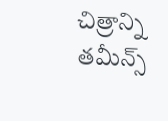చిత్రాన్ని తమీన్స్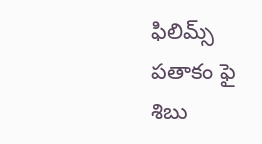ఫిలిమ్స్ పతాకం ఫై శిబు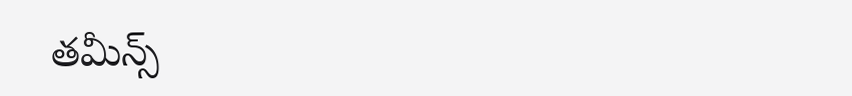తమీన్స్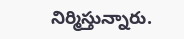నిర్మిస్తున్నారు.